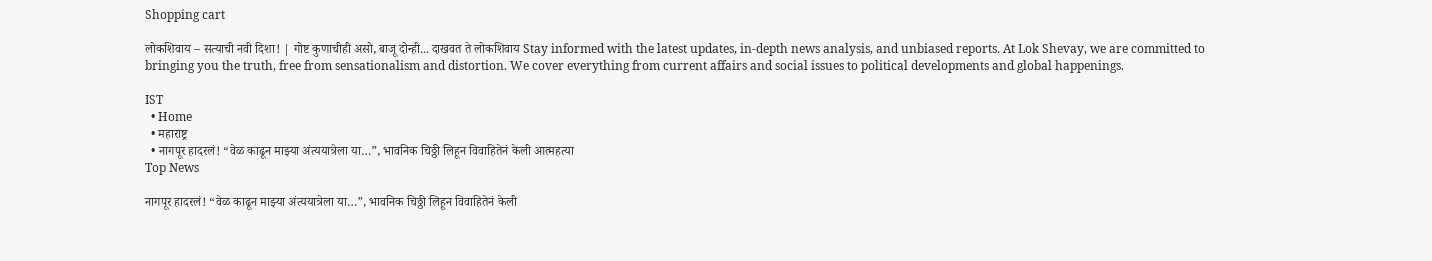Shopping cart

लोकशिवाय – सत्याची नवी दिशा! | गोष्ट कुणाचीही असो, बाजू दोन्ही... दाखवत ते लोकशिवाय Stay informed with the latest updates, in-depth news analysis, and unbiased reports. At Lok Shevay, we are committed to bringing you the truth, free from sensationalism and distortion. We cover everything from current affairs and social issues to political developments and global happenings.

IST
  • Home
  • महाराष्ट्र
  • नागपूर हादरलं! “वेळ काढून माझ्या अंत्ययात्रेला या…”, भावनिक चिठ्ठी लिहून विवाहितेनं केली आत्महत्या
Top News

नागपूर हादरलं! “वेळ काढून माझ्या अंत्ययात्रेला या…”, भावनिक चिठ्ठी लिहून विवाहितेनं केली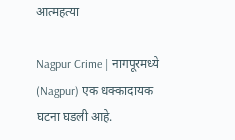आत्महत्या

Nagpur Crime | नागपूरमध्ये (Nagpur) एक धक्कादायक घटना घडली आहे.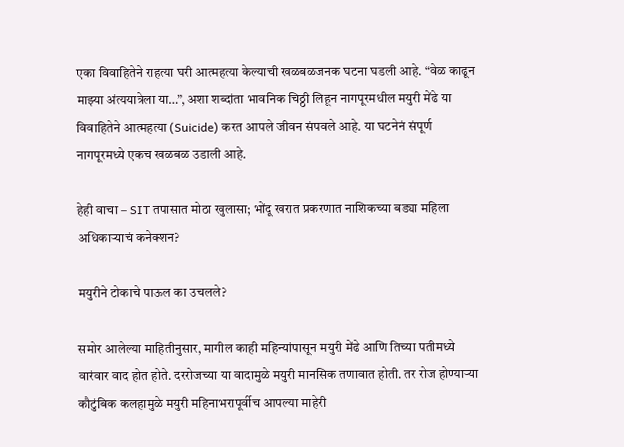एका विवाहितेने राहत्या घरी आत्महत्या केल्याची खळबळजनक घटना घडली आहे. “वेळ काढून माझ्या अंत्ययात्रेला या…”, अशा शब्दांता भावनिक चिठ्ठी लिहून नागपूरमधील मयुरी मेंढे या विवाहितेने आत्महत्या (Suicide) करत आपले जीवन संपवले आहे. या घटनेनं संपूर्ण नागपूरमध्ये एकच खळबळ उडाली आहे.

हेही वाचा – SIT तपासात मोठा खुलासा; भोंदू खरात प्रकरणात नाशिकच्या बड्या महिला अधिकाऱ्याचं कनेक्शन?

मयुरीने टोकाचे पाऊल का उचलले?

समोर आलेल्या माहितीनुसार, मागील काही महिन्यांपासून मयुरी मेंढे आणि तिच्या पतीमध्ये वारंवार वाद होत होते. दररोजच्या या वादामुळे मयुरी मानसिक तणावात होती. तर रोज होण्याऱ्या कौटुंबिक कलहामुळे मयुरी महिनाभरापूर्वीच आपल्या माहेरी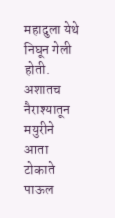महादुला येथे निघून गेली होती. अशातच नैराश्यातून मयुरीने आता टोकाते पाऊल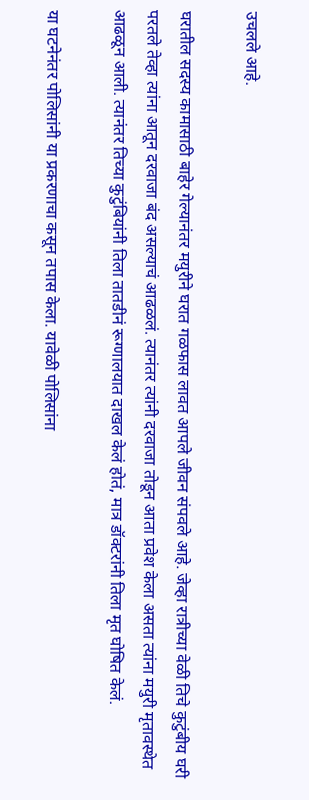उचलले आहे.

घरातील सदस्य कामासाठी बाहेर गेल्यानंतर मयुरीने घरात गळफास लावत आपले जीवन संपवले आहे. जेव्हा रात्रीच्या वेळी तिचे कुटुंबीय घरी परतले तेव्हा त्यांना आतून दरवाजा बंद असल्याचं आढळलं. त्यानंतर त्यांनी दरवाजा तोडून आता प्रवेश केला असता त्यांना मयुरी मृतावस्थेत आढळून आली. त्यानंतर तिच्या कुटुंबियांनी तिला तातडीनं रूग्णालयात दाखल केलं होतं, मात्र डॉक्टरांनी तिला मृत घोषित केलं.

या घटनेनंतर पोलिसांनी या प्रकरणाचा कसून तपास केला. यावेळी पोलिसांना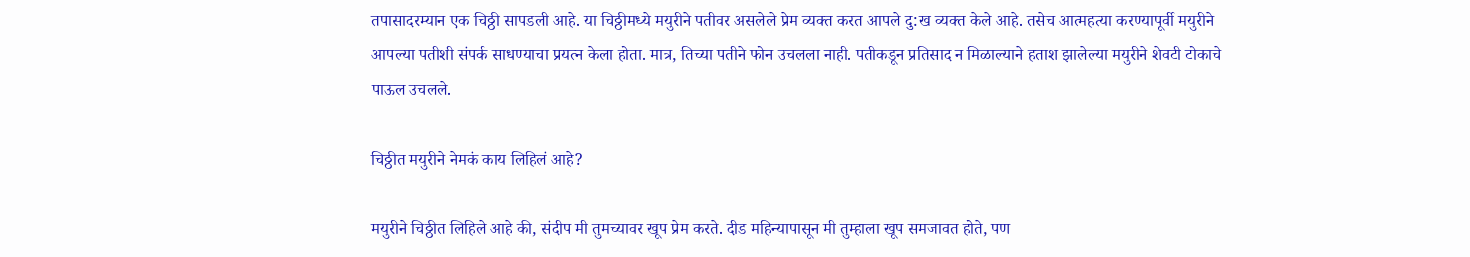तपासादरम्यान एक चिठ्ठी सापडली आहे. या चिठ्ठीमध्ये मयुरीने पतीवर असलेले प्रेम व्यक्त करत आपले दु:ख व्यक्त केले आहे. तसेच आत्महत्या करण्यापूर्वी मयुरीने आपल्या पतीशी संपर्क साधण्याचा प्रयत्न केला होता. मात्र, तिच्या पतीने फोन उचलला नाही. पतीकडून प्रतिसाद न मिळाल्याने हताश झालेल्या मयुरीने शेवटी टोकाचे पाऊल उचलले.

चिठ्ठीत मयुरीने नेमकं काय लिहिलं आहे?

मयुरीने चिठ्ठीत लिहिले आहे की, संदीप मी तुमच्यावर खूप प्रेम करते. दीड महिन्यापासून मी तुम्हाला खूप समजावत होते, पण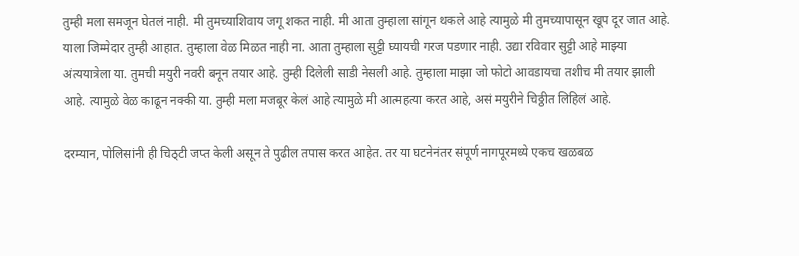तुम्ही मला समजून घेतलं नाही. मी तुमच्याशिवाय जगू शकत नाही. मी आता तुम्हाला सांगून थकले आहे त्यामुळे मी तुमच्यापासून खूप दूर जात आहे. याला जिम्मेदार तुम्ही आहात. तुम्हाला वेळ मिळत नाही ना. आता तुम्हाला सुट्टी घ्यायची गरज पडणार नाही. उद्या रविवार सुट्टी आहे माझ्या अंत्ययात्रेला या. तुमची मयुरी नवरी बनून तयार आहे. तुम्ही दिलेली साडी नेसली आहे. तुम्हाला माझा जो फोटो आवडायचा तशीच मी तयार झाली आहे. त्यामुळे वेळ काढून नक्की या. तुम्ही मला मजबूर केलं आहे त्यामुळे मी आत्महत्या करत आहे, असं मयुरीने चिठ्ठीत लिहिलं आहे.

दरम्यान, पोलिसांनी ही चिठ्टी जप्त केली असून ते पुढील तपास करत आहेत. तर या घटनेनंतर संपूर्ण नागपूरमध्ये एकच खळबळ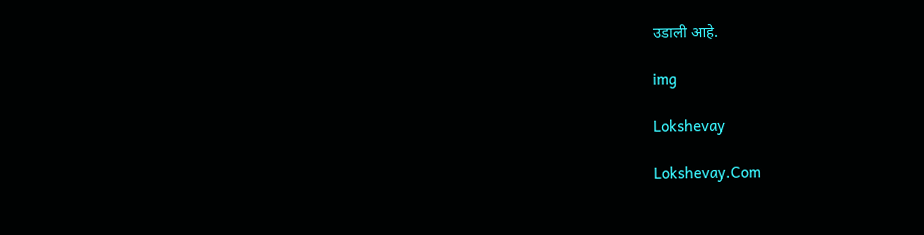उडाली आहे.

img

Lokshevay

Lokshevay.Com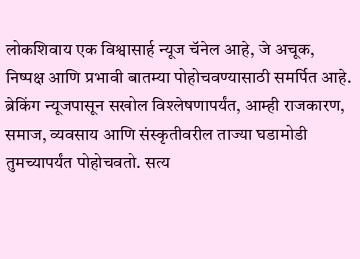लोकशिवाय एक विश्वासार्ह न्यूज चॅनेल आहे, जे अचूक, निष्पक्ष आणि प्रभावी बातम्या पोहोचवण्यासाठी समर्पित आहे. ब्रेकिंग न्यूजपासून सखोल विश्लेषणापर्यंत, आम्ही राजकारण, समाज, व्यवसाय आणि संस्कृतीवरील ताज्या घडामोडी तुमच्यापर्यंत पोहोचवतो. सत्य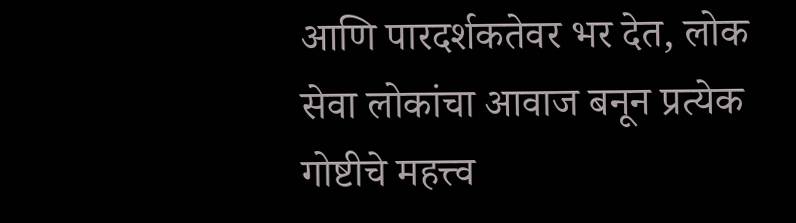आणि पारदर्शकतेवर भर देत, लोक सेवा लोकांचा आवाज बनून प्रत्येक गोष्टीचे महत्त्व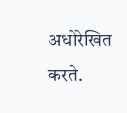अधोरेखित करते.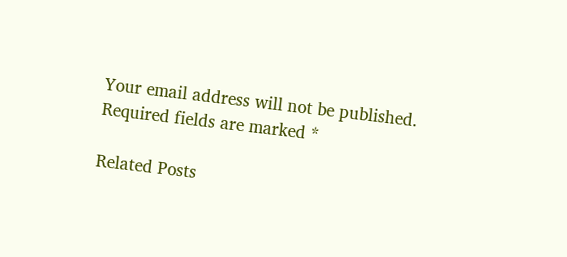Your email address will not be published. Required fields are marked *

Related Posts